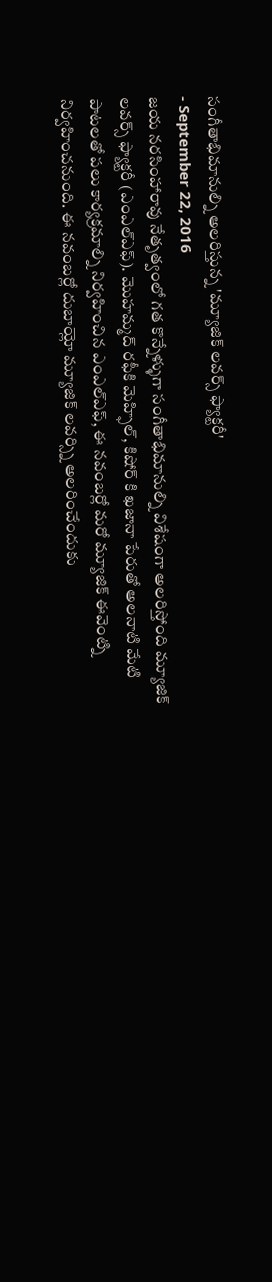సంగీతాభిమానుల్ని అలరిస్తున్న 'మ్యూజిక్ లవర్స్ ఫ్యాక్టరీ'
- September 22, 2016
జయ నరసింహారావు నేతృత్వంలో గత కొన్నేళ్ళుగా సంగీతాభిమానుల్ని విశేషంగా అలరిస్తోంది మ్యూజిక్ లవర్స్ ఫ్యాక్టరీ (ఎంఎల్ఎఫ్). మొహమ్మద్ రఫీకి మెహ్ఫిల్, కిషోర్ కి ఖజానా పేరుతో అలనాటి మేటి పాటలతో పలు కార్యక్రమాల్ని నిర్వహించిన ఎంఎల్ఎఫ్, ఈ నవంబర్లో మరో మ్యూజిక్ ఈవెంట్ని నిర్వహించనుంది. ఈ నవంబర్లో దుబాయ్లో మ్యూజిక్ లవర్స్ని అలరించేందుకు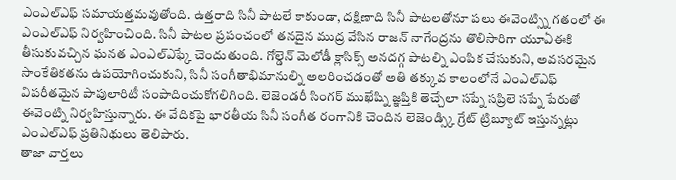ఎంఎల్ఎఫ్ సమాయత్తమవుతోంది. ఉత్తరాది సినీ పాటలే కాకుండా, దక్షిణాది సినీ పాటలతోనూ పలు ఈవెంట్స్ని గతంలో ఈ ఎంఎల్ఎఫ్ నిర్వహించింది. సినీ పాటల ప్రపంచంలో తనదైన ముద్ర వేసిన రాజన్ నాగేంద్రను తొలిసారిగా యూఏఈకి తీసుకువచ్చిన ఘనత ఎంఎల్ఎఫ్కే చెందుతుంది. గోల్డెన్ మెలోడీ క్లాసిక్స్ అనదగ్గ పాటల్ని ఎంపిక చేసుకుని, అవసరమైన సాంకేతికతను ఉపయోగించుకుని, సినీ సంగీతాభిమానుల్ని అలరించడంతో అతి తక్కువ కాలంలోనే ఎంఎల్ఎఫ్ విపరీతమైన పాపులారిటీ సంపాదించుకోగలిగింది. లెజెండరీ సింగర్ ముఖేష్ని జ్ఞప్తికి తెచ్చేలా సప్నే సప్రిలె సప్నే పేరుతో ఈవెంట్ని నిర్వహిస్తున్నారు. ఈ వేదికపై భారతీయ సినీ సంగీత రంగానికి చెందిన లెజెండ్స్కి గ్రేట్ ట్రిబ్యూట్ ఇస్తున్నట్లు ఎంఎల్ఎఫ్ ప్రతినిథులు తెలిపారు.
తాజా వార్తలు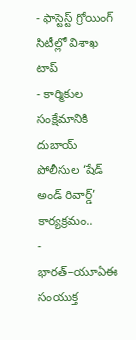- ఫాస్టెస్ట్ గ్రోయింగ్ సిటీల్లో విశాఖ టాప్
- కార్మికుల సంక్షేమానికి దుబాయ్ పోలీసుల ‘షేడ్ అండ్ రివార్డ్’ కార్యక్రమం..
- భారత్–యూఏఈ సంయుక్త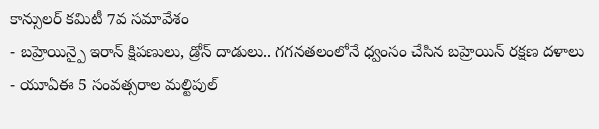కాన్సులర్ కమిటీ 7వ సమావేశం
- బహ్రెయిన్పై ఇరాన్ క్షిపణులు, డ్రోన్ దాడులు.. గగనతలంలోనే ధ్వంసం చేసిన బహ్రెయిన్ రక్షణ దళాలు
- యూఏఈ 5 సంవత్సరాల మల్టిపుల్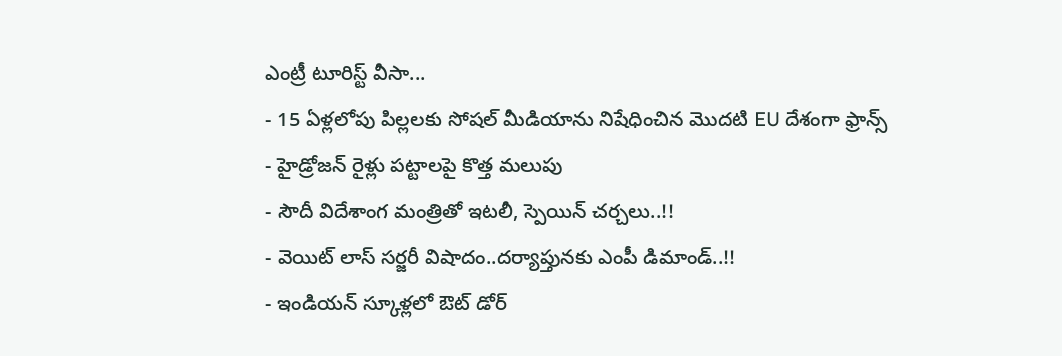ఎంట్రీ టూరిస్ట్ వీసా...
- 15 ఏళ్లలోపు పిల్లలకు సోషల్ మీడియాను నిషేధించిన మొదటి EU దేశంగా ఫ్రాన్స్
- హైడ్రోజన్ రైళ్లు పట్టాలపై కొత్త మలుపు
- సౌదీ విదేశాంగ మంత్రితో ఇటలీ, స్పెయిన్ చర్చలు..!!
- వెయిట్ లాస్ సర్జరీ విషాదం..దర్యాప్తునకు ఎంపీ డిమాండ్..!!
- ఇండియన్ స్కూళ్లలో ఔట్ డోర్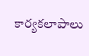కార్యకలాపాలు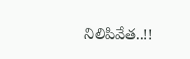నిలిపివేత..!!